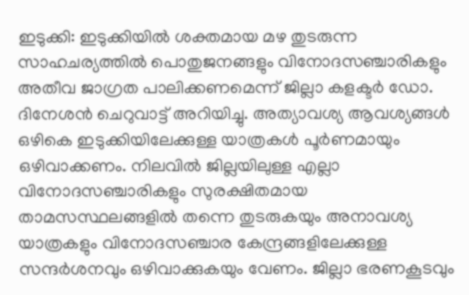ഇടുക്കി: ഇടുക്കിയിൽ ശക്തമായ മഴ തുടരുന്ന സാഹചര്യത്തിൽ പൊതുജനങ്ങളും വിനോദസഞ്ചാരികളും അതീവ ജാഗ്രത പാലിക്കണമെന്ന് ജില്ലാ കളക്ടർ ഡോ. ദിനേശൻ ചെറുവാട്ട് അറിയിച്ചു. അത്യാവശ്യ ആവശ്യങ്ങൾ ഒഴികെ ഇടുക്കിയിലേക്കുള്ള യാത്രകൾ പൂർണമായും ഒഴിവാക്കണം. നിലവിൽ ജില്ലയിലുള്ള എല്ലാ വിനോദസഞ്ചാരികളും സുരക്ഷിതമായ താമസസ്ഥലങ്ങളിൽ തന്നെ തുടരുകയും അനാവശ്യ യാത്രകളും വിനോദസഞ്ചാര കേന്ദ്രങ്ങളിലേക്കുള്ള സന്ദർശനവും ഒഴിവാക്കുകയും വേണം. ജില്ലാ ഭരണകൂടവും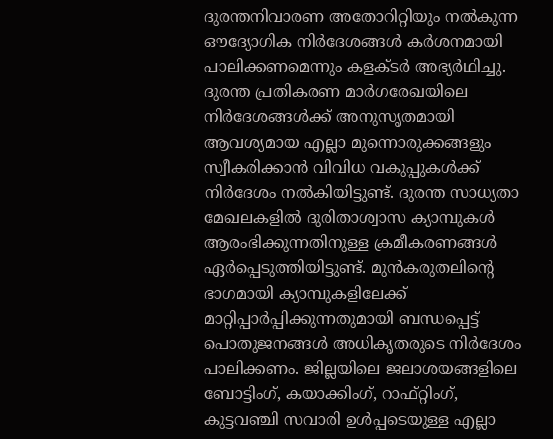ദുരന്തനിവാരണ അതോറിറ്റിയും നൽകുന്ന ഔദ്യോഗിക നിർദേശങ്ങൾ കർശനമായി പാലിക്കണമെന്നും കളക്ടർ അഭ്യർഥിച്ചു.
ദുരന്ത പ്രതികരണ മാർഗരേഖയിലെ നിർദേശങ്ങൾക്ക് അനുസൃതമായി ആവശ്യമായ എല്ലാ മുന്നൊരുക്കങ്ങളും സ്വീകരിക്കാൻ വിവിധ വകുപ്പുകൾക്ക് നിർദേശം നൽകിയിട്ടുണ്ട്. ദുരന്ത സാധ്യതാ മേഖലകളിൽ ദുരിതാശ്വാസ ക്യാമ്പുകൾ ആരംഭിക്കുന്നതിനുള്ള ക്രമീകരണങ്ങൾ ഏർപ്പെടുത്തിയിട്ടുണ്ട്. മുൻകരുതലിന്റെ ഭാഗമായി ക്യാമ്പുകളിലേക്ക് മാറ്റിപ്പാർപ്പിക്കുന്നതുമായി ബന്ധപ്പെട്ട് പൊതുജനങ്ങൾ അധികൃതരുടെ നിർദേശം പാലിക്കണം. ജില്ലയിലെ ജലാശയങ്ങളിലെ ബോട്ടിംഗ്, കയാക്കിംഗ്, റാഫ്റ്റിംഗ്, കുട്ടവഞ്ചി സവാരി ഉൾപ്പടെയുള്ള എല്ലാ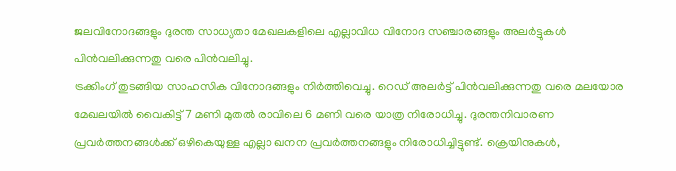ജലവിനോദങ്ങളും ദുരന്ത സാധ്യതാ മേഖലകളിലെ എല്ലാവിധ വിനോദ സഞ്ചാരങ്ങളും അലർട്ടുകൾ പിൻവലിക്കുന്നതു വരെ പിൻവലിച്ചു.
ട്രക്കിംഗ് തുടങ്ങിയ സാഹസിക വിനോദങ്ങളും നിർത്തിവെച്ചു. റെഡ് അലർട്ട് പിൻവലിക്കുന്നതു വരെ മലയോര മേഖലയിൽ വൈകിട്ട് 7 മണി മുതൽ രാവിലെ 6 മണി വരെ യാത്ര നിരോധിച്ചു. ദുരന്തനിവാരണ പ്രവർത്തനങ്ങൾക്ക് ഒഴികെയുള്ള എല്ലാ ഖനന പ്രവർത്തനങ്ങളും നിരോധിച്ചിട്ടുണ്ട്. ക്രെയിനുകൾ,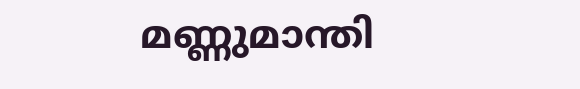മണ്ണുമാന്തി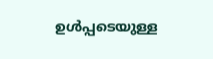ഉൾപ്പടെയുള്ള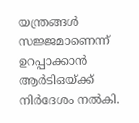യന്ത്രങ്ങൾ സജ്ജമാണെന്ന് ഉറപ്പാക്കാൻ ആർടിഒയ്ക്ക് നിർദേശം നൽകി.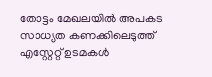തോട്ടം മേഖലയിൽ അപകട സാധ്യത കണക്കിലെടുത്ത് എസ്റ്റേറ്റ് ഉടമകൾ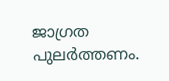ജാഗ്രത പുലർത്തണം.